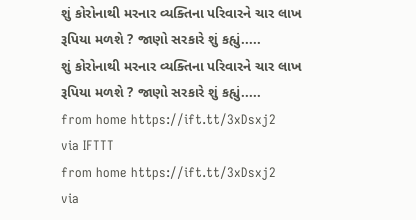શું કોરોનાથી મરનાર વ્યક્તિના પરિવારને ચાર લાખ રૂપિયા મળશે ? જાણો સરકારે શું કહ્યું.....
શું કોરોનાથી મરનાર વ્યક્તિના પરિવારને ચાર લાખ રૂપિયા મળશે ? જાણો સરકારે શું કહ્યું.....
from home https://ift.tt/3xDsxj2
via IFTTT
from home https://ift.tt/3xDsxj2
via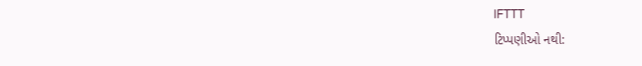IFTTT
ટિપ્પણીઓ નથી: